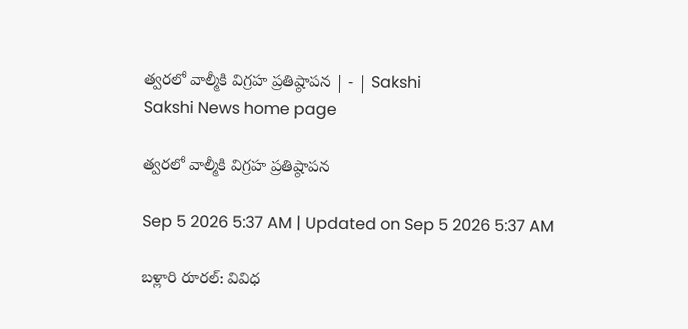త్వరలో వాల్మీకి విగ్రహ ప్రతిష్ఠాపన | - | Sakshi
Sakshi News home page

త్వరలో వాల్మీకి విగ్రహ ప్రతిష్ఠాపన

Sep 5 2026 5:37 AM | Updated on Sep 5 2026 5:37 AM

బళ్లారి రూరల్‌: వివిధ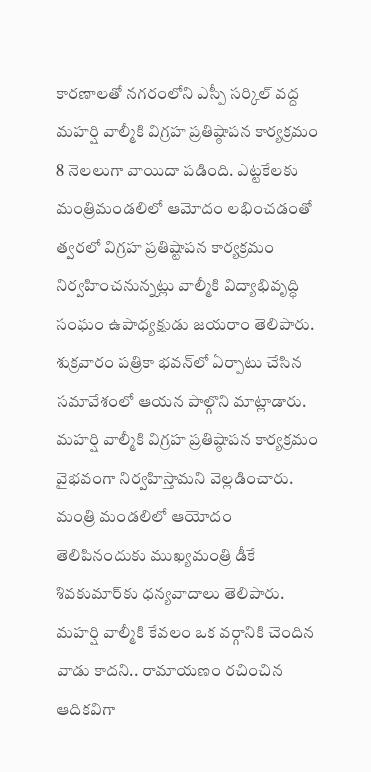కారణాలతో నగరంలోని ఎస్పీ సర్కిల్‌ వద్ద మహర్షి వాల్మీకి విగ్రహ ప్రతిష్ఠాపన కార్యక్రమం 8 నెలలుగా వాయిదా పడింది. ఎట్టకేలకు మంత్రిమండలిలో ఆమోదం లభించడంతో త్వరలో విగ్రహ ప్రతిష్టాపన కార్యక్రమం నిర్వహించనున్నట్లు వాల్మీకి విద్యాభివృద్ధి సంఘం ఉపాధ్యక్షుడు జయరాం తెలిపారు. శుక్రవారం పత్రికా భవన్‌లో ఏర్పాటు చేసిన సమావేశంలో ఆయన పాల్గొని మాట్లాడారు. మహర్షి వాల్మీకి విగ్రహ ప్రతిష్ఠాపన కార్యక్రమం వైభవంగా నిర్వహిస్తామని వెల్లడించారు. మంత్రి మండలిలో ఆయోదం తెలిపినందుకు ముఖ్యమంత్రి డీకే శివకుమార్‌కు ధన్యవాదాలు తెలిపారు. మహర్షి వాల్మీకి కేవలం ఒక వర్గానికి చెందిన వాడు కాదని.. రామాయణం రచించిన ఆదికవిగా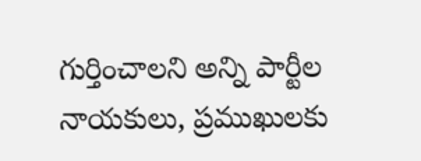గుర్తించాలని అన్ని పార్టీల నాయకులు, ప్రముఖులకు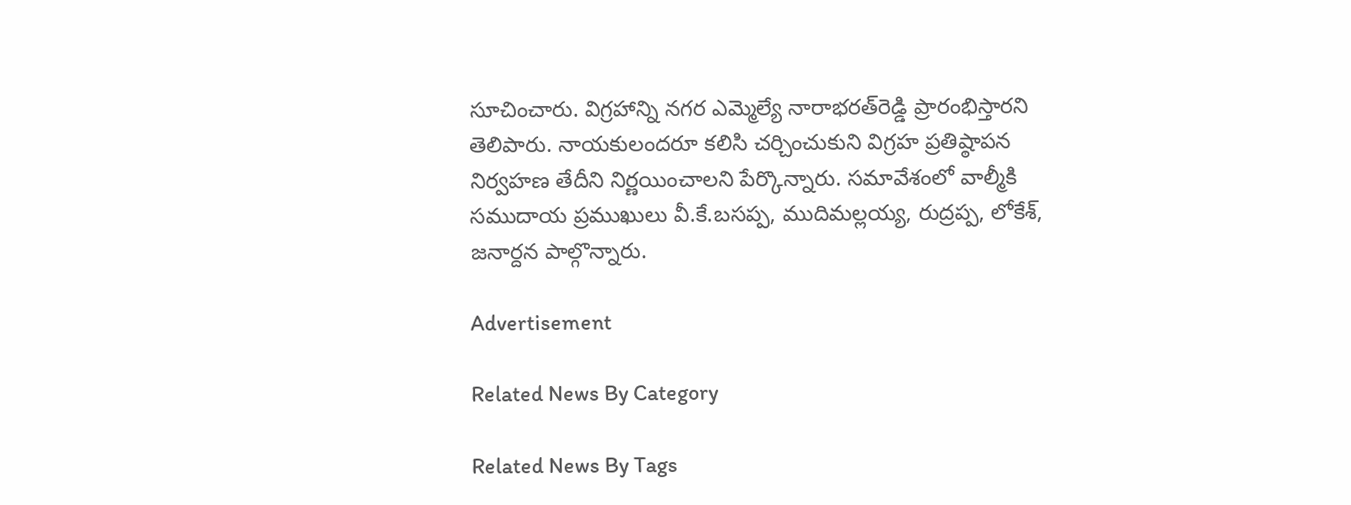సూచించారు. విగ్రహాన్ని నగర ఎమ్మెల్యే నారాభరత్‌రెడ్డి ప్రారంభిస్తారని తెలిపారు. నాయకులందరూ కలిసి చర్చించుకుని విగ్రహ ప్రతిష్ఠాపన నిర్వహణ తేదీని నిర్ణయించాలని పేర్కొన్నారు. సమావేశంలో వాల్మీకి సముదాయ ప్రముఖులు వీ.కే.బసప్ప, ముదిమల్లయ్య, రుద్రప్ప, లోకేశ్‌, జనార్దన పాల్గొన్నారు.

Advertisement

Related News By Category

Related News By Tags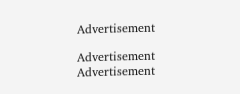Advertisement

Advertisement
Advertisement